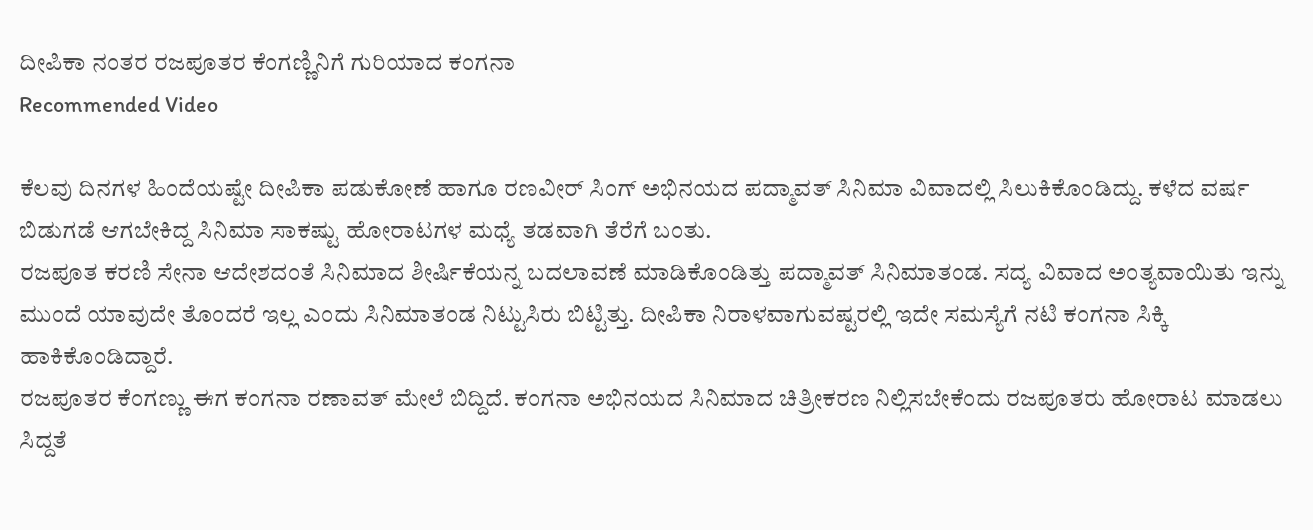ದೀಪಿಕಾ ನಂತರ ರಜಪೂತರ ಕೆಂಗಣ್ಣಿನಿಗೆ ಗುರಿಯಾದ ಕಂಗನಾ
Recommended Video

ಕೆಲವು ದಿನಗಳ ಹಿಂದೆಯಷ್ಟೇ ದೀಪಿಕಾ ಪಡುಕೋಣೆ ಹಾಗೂ ರಣವೀರ್ ಸಿಂಗ್ ಅಭಿನಯದ ಪದ್ಮಾವತ್ ಸಿನಿಮಾ ವಿವಾದಲ್ಲಿ ಸಿಲುಕಿಕೊಂಡಿದ್ದು. ಕಳೆದ ವರ್ಷ ಬಿಡುಗಡೆ ಆಗಬೇಕಿದ್ದ ಸಿನಿಮಾ ಸಾಕಷ್ಟು ಹೋರಾಟಗಳ ಮಧ್ಯೆ ತಡವಾಗಿ ತೆರೆಗೆ ಬಂತು.
ರಜಪೂತ ಕರಣಿ ಸೇನಾ ಆದೇಶದಂತೆ ಸಿನಿಮಾದ ಶೀರ್ಷಿಕೆಯನ್ನ ಬದಲಾವಣೆ ಮಾಡಿಕೊಂಡಿತ್ತು ಪದ್ಮಾವತ್ ಸಿನಿಮಾತಂಡ. ಸದ್ಯ ವಿವಾದ ಅಂತ್ಯವಾಯಿತು ಇನ್ನು ಮುಂದೆ ಯಾವುದೇ ತೊಂದರೆ ಇಲ್ಲ ಎಂದು ಸಿನಿಮಾತಂಡ ನಿಟ್ಟುಸಿರು ಬಿಟ್ಟಿತ್ತು. ದೀಪಿಕಾ ನಿರಾಳವಾಗುವಷ್ಟರಲ್ಲಿ ಇದೇ ಸಮಸ್ಯೆಗೆ ನಟಿ ಕಂಗನಾ ಸಿಕ್ಕಿ ಹಾಕಿಕೊಂಡಿದ್ದಾರೆ.
ರಜಪೂತರ ಕೆಂಗಣ್ಣು ಈಗ ಕಂಗನಾ ರಣಾವತ್ ಮೇಲೆ ಬಿದ್ದಿದೆ. ಕಂಗನಾ ಅಭಿನಯದ ಸಿನಿಮಾದ ಚಿತ್ರೀಕರಣ ನಿಲ್ಲಿಸಬೇಕೆಂದು ರಜಪೂತರು ಹೋರಾಟ ಮಾಡಲು ಸಿದ್ದತೆ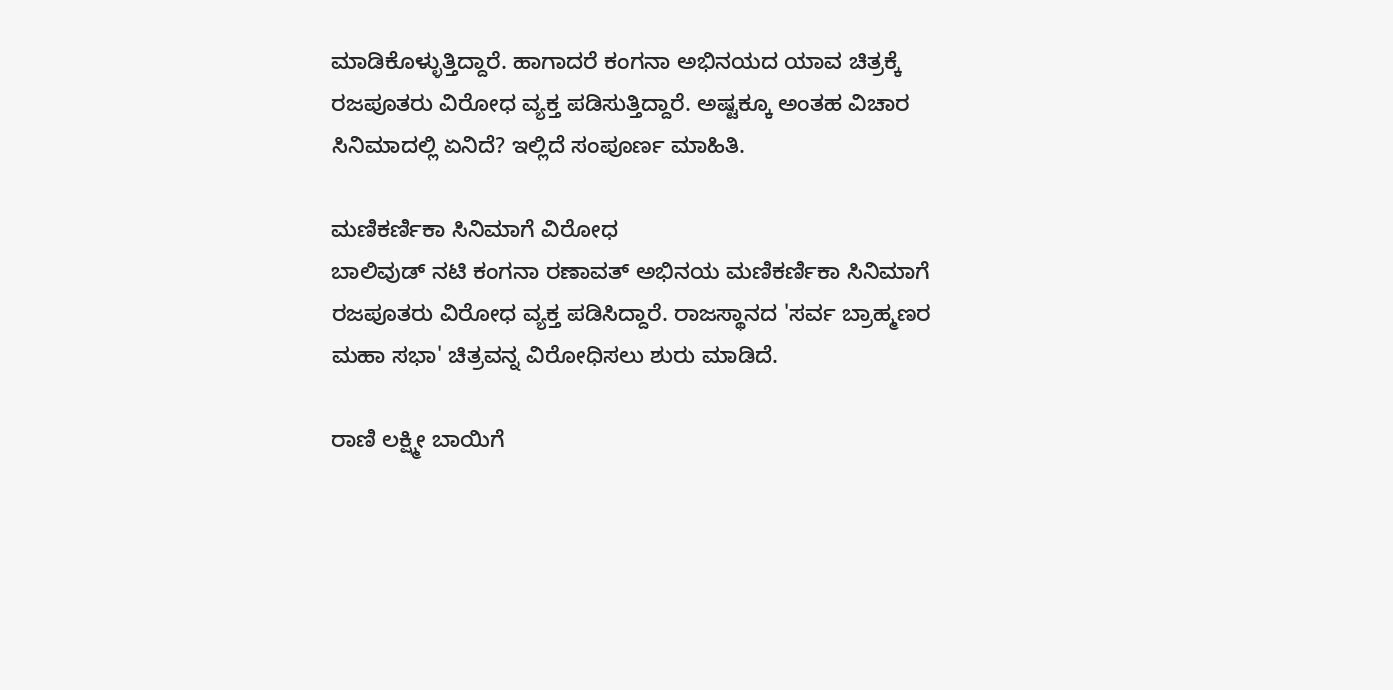ಮಾಡಿಕೊಳ್ಳುತ್ತಿದ್ದಾರೆ. ಹಾಗಾದರೆ ಕಂಗನಾ ಅಭಿನಯದ ಯಾವ ಚಿತ್ರಕ್ಕೆ ರಜಪೂತರು ವಿರೋಧ ವ್ಯಕ್ತ ಪಡಿಸುತ್ತಿದ್ದಾರೆ. ಅಷ್ಟಕ್ಕೂ ಅಂತಹ ವಿಚಾರ ಸಿನಿಮಾದಲ್ಲಿ ಏನಿದೆ? ಇಲ್ಲಿದೆ ಸಂಪೂರ್ಣ ಮಾಹಿತಿ.

ಮಣಿಕರ್ಣಿಕಾ ಸಿನಿಮಾಗೆ ವಿರೋಧ
ಬಾಲಿವುಡ್ ನಟಿ ಕಂಗನಾ ರಣಾವತ್ ಅಭಿನಯ ಮಣಿಕರ್ಣಿಕಾ ಸಿನಿಮಾಗೆ ರಜಪೂತರು ವಿರೋಧ ವ್ಯಕ್ತ ಪಡಿಸಿದ್ದಾರೆ. ರಾಜಸ್ಥಾನದ 'ಸರ್ವ ಬ್ರಾಹ್ಮಣರ ಮಹಾ ಸಭಾ' ಚಿತ್ರವನ್ನ ವಿರೋಧಿಸಲು ಶುರು ಮಾಡಿದೆ.

ರಾಣಿ ಲಕ್ಷ್ಮೀ ಬಾಯಿಗೆ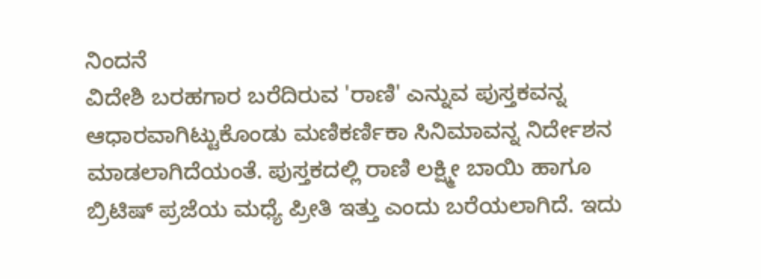ನಿಂದನೆ
ವಿದೇಶಿ ಬರಹಗಾರ ಬರೆದಿರುವ 'ರಾಣಿ' ಎನ್ನುವ ಪುಸ್ತಕವನ್ನ ಆಧಾರವಾಗಿಟ್ಟುಕೊಂಡು ಮಣಿಕರ್ಣಿಕಾ ಸಿನಿಮಾವನ್ನ ನಿರ್ದೇಶನ ಮಾಡಲಾಗಿದೆಯಂತೆ. ಪುಸ್ತಕದಲ್ಲಿ ರಾಣಿ ಲಕ್ಷ್ಮೀ ಬಾಯಿ ಹಾಗೂ ಬ್ರಿಟಿಷ್ ಪ್ರಜೆಯ ಮಧ್ಯೆ ಪ್ರೀತಿ ಇತ್ತು ಎಂದು ಬರೆಯಲಾಗಿದೆ. ಇದು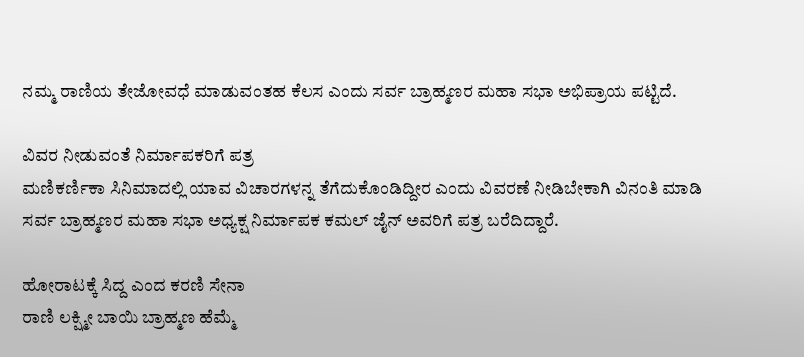ನಮ್ಮ ರಾಣಿಯ ತೇಜೋವಧೆ ಮಾಡುವಂತಹ ಕೆಲಸ ಎಂದು ಸರ್ವ ಬ್ರಾಹ್ಮಣರ ಮಹಾ ಸಭಾ ಅಭಿಪ್ರಾಯ ಪಟ್ಟಿದೆ.

ವಿವರ ನೀಡುವಂತೆ ನಿರ್ಮಾಪಕರಿಗೆ ಪತ್ರ
ಮಣಿಕರ್ಣಿಕಾ ಸಿನಿಮಾದಲ್ಲಿ ಯಾವ ವಿಚಾರಗಳನ್ನ ತೆಗೆದುಕೊಂಡಿದ್ದೀರ ಎಂದು ವಿವರಣೆ ನೀಡಿಬೇಕಾಗಿ ವಿನಂತಿ ಮಾಡಿ ಸರ್ವ ಬ್ರಾಹ್ಮಣರ ಮಹಾ ಸಭಾ ಅಧ್ಯಕ್ಷ ನಿರ್ಮಾಪಕ ಕಮಲ್ ಜೈನ್ ಅವರಿಗೆ ಪತ್ರ ಬರೆದಿದ್ದಾರೆ.

ಹೋರಾಟಕ್ಕೆ ಸಿದ್ದ ಎಂದ ಕರಣಿ ಸೇನಾ
ರಾಣಿ ಲಕ್ಷ್ಮೀ ಬಾಯಿ ಬ್ರಾಹ್ಮಣ ಹೆಮ್ಮೆ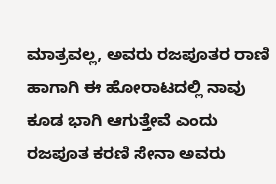ಮಾತ್ರವಲ್ಲ, ಅವರು ರಜಪೂತರ ರಾಣಿ ಹಾಗಾಗಿ ಈ ಹೋರಾಟದಲ್ಲಿ ನಾವು ಕೂಡ ಭಾಗಿ ಆಗುತ್ತೇವೆ ಎಂದು ರಜಪೂತ ಕರಣಿ ಸೇನಾ ಅವರು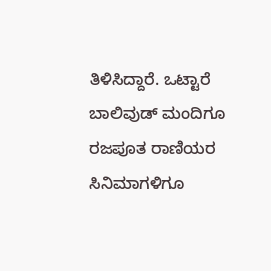ತಿಳಿಸಿದ್ದಾರೆ. ಒಟ್ಟಾರೆ ಬಾಲಿವುಡ್ ಮಂದಿಗೂ ರಜಪೂತ ರಾಣಿಯರ ಸಿನಿಮಾಗಳಿಗೂ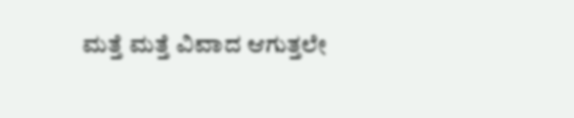ಮತ್ತೆ ಮತ್ತೆ ವಿವಾದ ಆಗುತ್ತಲೇ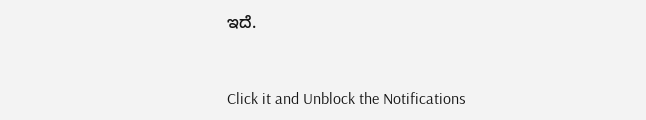ಇದೆ.


Click it and Unblock the Notifications